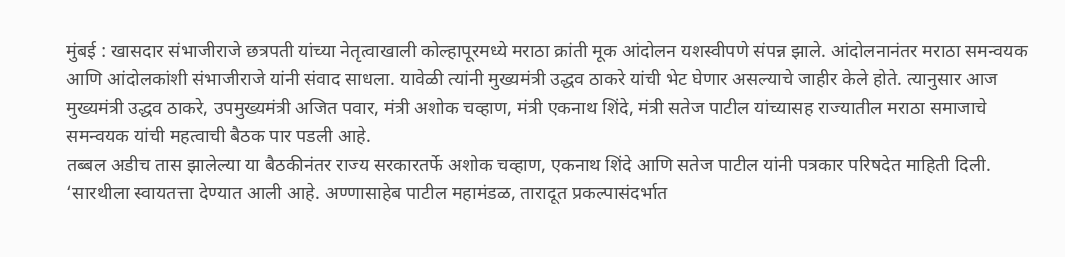मुंबई : खासदार संभाजीराजे छत्रपती यांच्या नेतृत्वाखाली कोल्हापूरमध्ये मराठा क्रांती मूक आंदोलन यशस्वीपणे संपन्न झाले. आंदोलनानंतर मराठा समन्वयक आणि आंदोलकांशी संभाजीराजे यांनी संवाद साधला. यावेळी त्यांनी मुख्यमंत्री उद्धव ठाकरे यांची भेट घेणार असल्याचे जाहीर केले होते. त्यानुसार आज मुख्यमंत्री उद्धव ठाकरे, उपमुख्यमंत्री अजित पवार, मंत्री अशोक चव्हाण, मंत्री एकनाथ शिंदे, मंत्री सतेज पाटील यांच्यासह राज्यातील मराठा समाजाचे समन्वयक यांची महत्वाची बैठक पार पडली आहे.
तब्बल अडीच तास झालेल्या या बैठकीनंतर राज्य सरकारतर्फे अशोक चव्हाण, एकनाथ शिंदे आणि सतेज पाटील यांनी पत्रकार परिषदेत माहिती दिली. ‘सारथीला स्वायतत्ता देण्यात आली आहे. अण्णासाहेब पाटील महामंडळ, तारादूत प्रकल्पासंदर्भात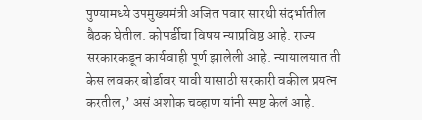पुण्यामध्ये उपमुख्यमंत्री अजित पवार सारथी संदर्भातील बैठक घेतील. कोपर्डीचा विषय न्याप्रविष्ठ आहे. राज्य सरकारकडून कार्यवाही पूर्ण झालेली आहे. न्यायालयात ती केस लवकर बोर्डावर यावी यासाठी सरकारी वकील प्रयत्न करतील,’ असं अशोक चव्हाण यांनी स्पष्ट केलं आहे.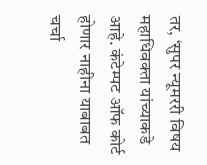तर, ‘सुपर न्यूमररी विषय महाधिवक्ता यांच्याकडे आहे. कंटेम्पट ऑफ कोर्ट होणार नाहीना याबाबत चर्चा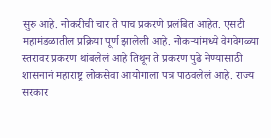सुरु आहे. नोकरीची चार ते पाच प्रकरणे प्रलंबित आहेत. एसटी महामंडळातील प्रक्रिया पूर्ण झालेली आहे. नोकऱ्यांमध्ये वेगवेगळ्या स्तरावर प्रकरण थांबलेलं आहे तिथून ते प्रकरण पुढे नेण्यासाठी शासनानं महाराष्ट्र लोकसेवा आयोगाला पत्र पाठवलेलं आहे. राज्य सरकार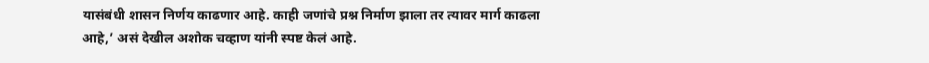यासंबंधी शासन निर्णय काढणार आहे. काही जणांचे प्रश्न निर्माण झाला तर त्यावर मार्ग काढला आहे,’ असं देखील अशोक चव्हाण यांनी स्पष्ट केलं आहे.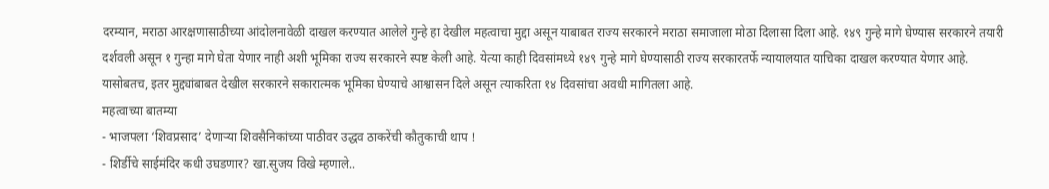दरम्यान, मराठा आरक्षणासाठीच्या आंदोलनावेळी दाखल करण्यात आलेले गुन्हे हा देखील महत्वाचा मुद्दा असून याबाबत राज्य सरकारने मराठा समाजाला मोठा दिलासा दिला आहे. १४९ गुन्हे मागे घेण्यास सरकारने तयारी दर्शवली असून १ गुन्हा मागे घेता येणार नाही अशी भूमिका राज्य सरकारने स्पष्ट केली आहे. येत्या काही दिवसांमध्ये १४९ गुन्हे मागे घेण्यासाठी राज्य सरकारतर्फे न्यायालयात याचिका दाखल करण्यात येणार आहे. यासोबतच, इतर मुद्द्यांबाबत देखील सरकारने सकारात्मक भूमिका घेण्याचे आश्वासन दिले असून त्याकरिता १४ दिवसांचा अवधी मागितला आहे.
महत्वाच्या बातम्या
- भाजपला ‘शिवप्रसाद’ देणाऱ्या शिवसैनिकांच्या पाठीवर उद्धव ठाकरेंची कौतुकाची थाप !
- शिर्डीचे साईमंदिर कधी उघडणार? खा.सुजय विखे म्हणाले..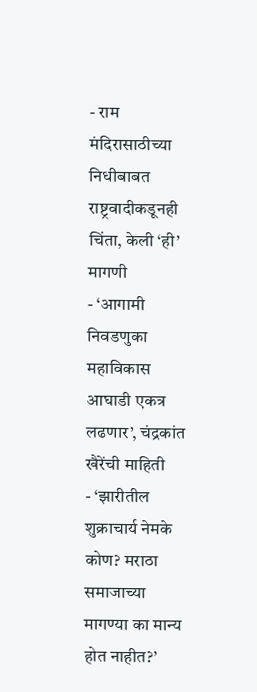- राम मंदिरासाठीच्या निधीबाबत राष्ट्रवादीकडूनही चिंता, केली ‘ही’ मागणी
- ‘आगामी निवडणुका महाविकास आघाडी एकत्र लढणार’, चंद्रकांत खैरेंची माहिती
- ‘झारीतील शुक्राचार्य नेमके कोण? मराठा समाजाच्या मागण्या का मान्य होत नाहीत?’